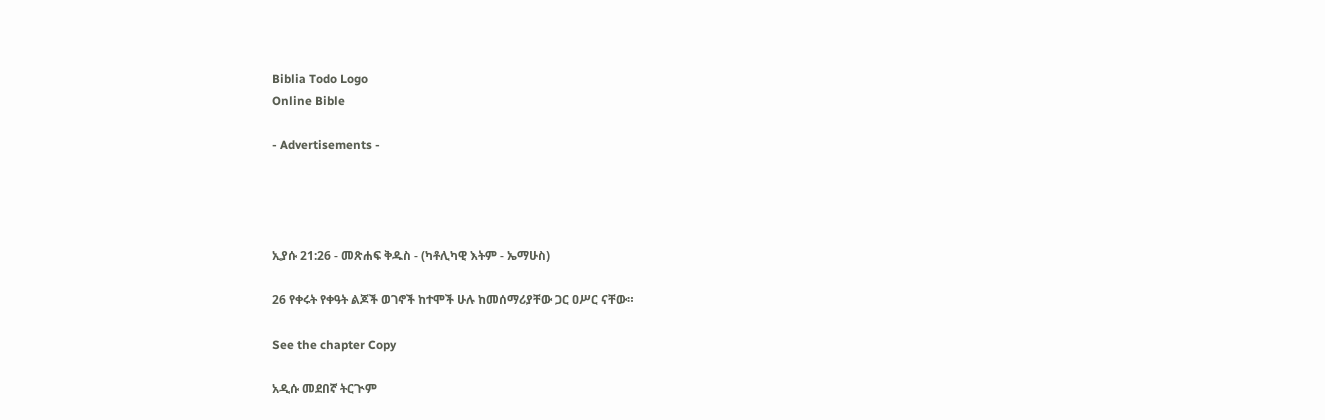Biblia Todo Logo
Online Bible

- Advertisements -




ኢያሱ 21:26 - መጽሐፍ ቅዱስ - (ካቶሊካዊ እትም - ኤማሁስ)

26 የቀሩት የቀዓት ልጆች ወገኖች ከተሞች ሁሉ ከመሰማሪያቸው ጋር ዐሥር ናቸው።

See the chapter Copy

አዲሱ መደበኛ ትርጒም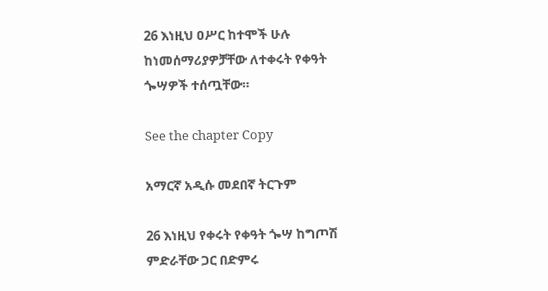26 እነዚህ ዐሥር ከተሞች ሁሉ ከነመሰማሪያዎቻቸው ለተቀሩት የቀዓት ጐሣዎች ተሰጧቸው።

See the chapter Copy

አማርኛ አዲሱ መደበኛ ትርጉም

26 እነዚህ የቀሩት የቀዓት ጐሣ ከግጦሽ ምድራቸው ጋር በድምሩ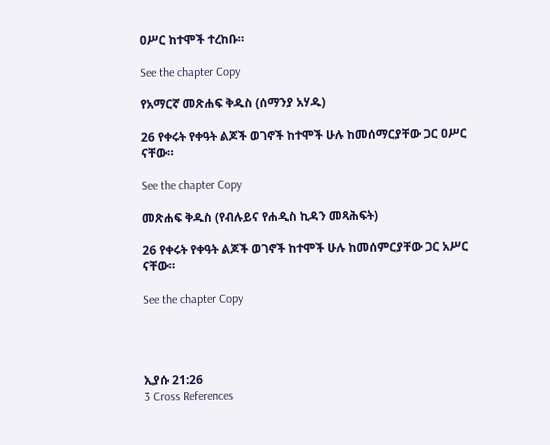ዐሥር ከተሞች ተረከቡ።

See the chapter Copy

የአማርኛ መጽሐፍ ቅዱስ (ሰማንያ አሃዱ)

26 የቀሩት የቀዓት ልጆች ወገኖች ከተሞች ሁሉ ከመሰማርያቸው ጋር ዐሥር ናቸው።

See the chapter Copy

መጽሐፍ ቅዱስ (የብሉይና የሐዲስ ኪዳን መጻሕፍት)

26 የቀሩት የቀዓት ልጆች ወገኖች ከተሞች ሁሉ ከመሰምርያቸው ጋር አሥር ናቸው።

See the chapter Copy




ኢያሱ 21:26
3 Cross References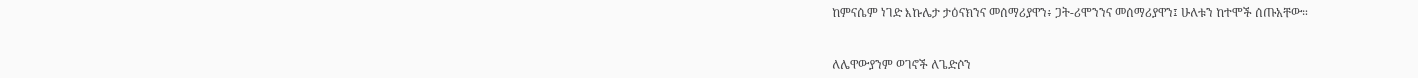ከምናሴም ነገድ እኩሌታ ታዕናክንና መሰማሪያዋን፥ ጋት-ሪሞንንና መሰማሪያዋን፤ ሁለቱን ከተሞች ሰጡአቸው።


ለሌዋውያንም ወገኖች ለጌድሶን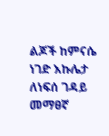ልጆች ከምናሴ ነገድ እኩሌታ ለነፍሰ ገዳይ መማፀኛ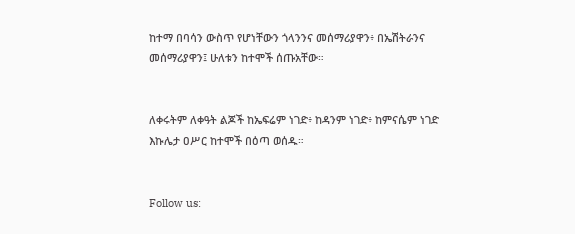ከተማ በባሳን ውስጥ የሆነቸውን ጎላንንና መሰማሪያዋን፥ በኤሽትራንና መሰማሪያዋን፤ ሁለቱን ከተሞች ሰጡአቸው።


ለቀሩትም ለቀዓት ልጆች ከኤፍሬም ነገድ፥ ከዳንም ነገድ፥ ከምናሴም ነገድ እኩሌታ ዐሥር ከተሞች በዕጣ ወሰዱ።


Follow us: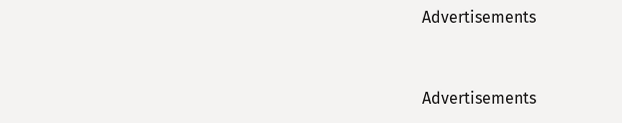Advertisements


Advertisements